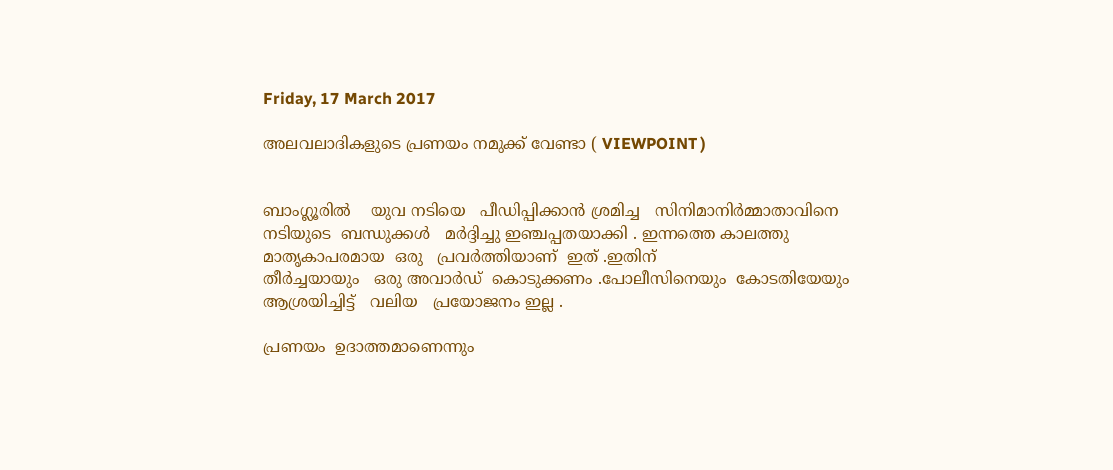Friday, 17 March 2017

അലവലാദികളുടെ പ്രണയം നമുക്ക് വേണ്ടാ ( VIEWPOINT )


ബാംഗ്ലൂരിൽ    യുവ നടിയെ   പീഡിപ്പിക്കാൻ ശ്രമിച്ച   സിനിമാനിർമ്മാതാവിനെ   നടിയുടെ  ബന്ധുക്കൾ   മർദ്ദിച്ചു ഇഞ്ചപ്പതയാക്കി . ഇന്നത്തെ കാലത്തു   മാതൃകാപരമായ  ഒരു   പ്രവർത്തിയാണ്  ഇത് .ഇതിന്
തീർച്ചയായും   ഒരു അവാർഡ്  കൊടുക്കണം .പോലീസിനെയും  കോടതിയേയും  ആശ്രയിച്ചിട്ട്   വലിയ   പ്രയോജനം ഇല്ല .

പ്രണയം  ഉദാത്തമാണെന്നും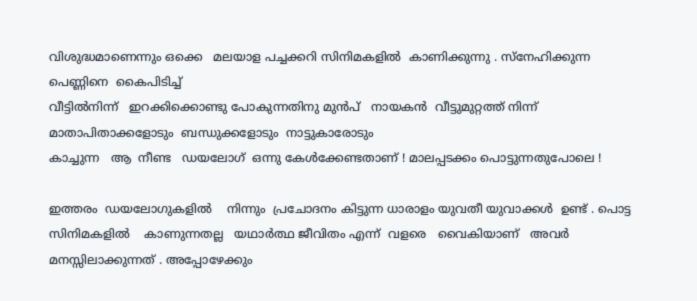വിശുദ്ധമാണെന്നും ഒക്കെ   മലയാള പച്ചക്കറി സിനിമകളിൽ  കാണിക്കുന്നു . സ്നേഹിക്കുന്ന  പെണ്ണിനെ  കൈപിടിച്ച്
വീട്ടിൽനിന്ന്   ഇറക്കിക്കൊണ്ടു പോകുന്നതിനു മുൻപ്   നായകൻ  വീട്ടുമുറ്റത്ത് നിന്ന്   മാതാപിതാക്കളോടും  ബന്ധുക്കളോടും  നാട്ടുകാരോടും
കാച്ചുന്ന   ആ  നീണ്ട   ഡയലോഗ്  ഒന്നു കേൾക്കേണ്ടതാണ് ! മാലപ്പടക്കം പൊട്ടുന്നതുപോലെ !

ഇത്തരം  ഡയലോഗുകളിൽ    നിന്നും  പ്രചോദനം കിട്ടുന്ന ധാരാളം യുവതീ യുവാക്കൾ  ഉണ്ട് . പൊട്ട സിനിമകളിൽ    കാണുന്നതല്ല   യഥാർത്ഥ ജീവിതം എന്ന്  വളരെ   വൈകിയാണ്   അവർ   മനസ്സിലാക്കുന്നത് . അപ്പോഴേക്കും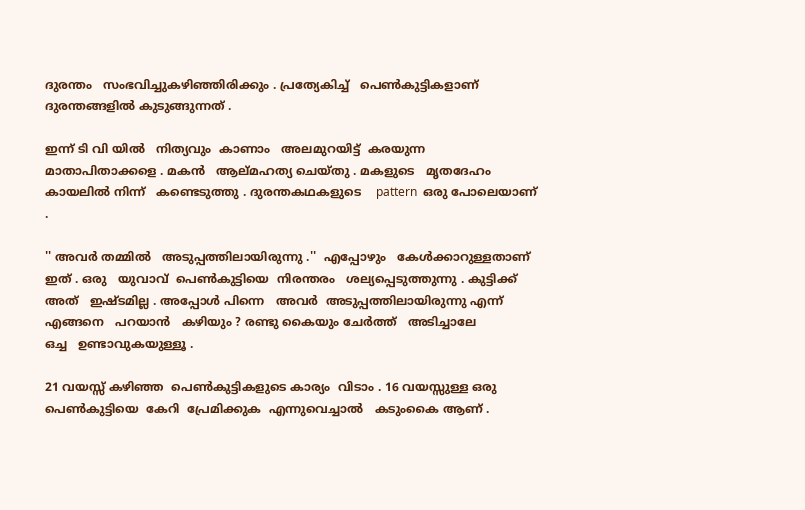ദുരന്തം   സംഭവിച്ചുകഴിഞ്ഞിരിക്കും . പ്രത്യേകിച്ച്   പെൺകുട്ടികളാണ്  ദുരന്തങ്ങളിൽ കുടുങ്ങുന്നത് .

ഇന്ന് ടി വി യിൽ   നിത്യവും  കാണാം   അലമുറയിട്ട്  കരയുന്ന   മാതാപിതാക്കളെ . മകൻ   ആല്മഹത്യ ചെയ്തു . മകളുടെ   മൃതദേഹം
കായലിൽ നിന്ന്   കണ്ടെടുത്തു . ദുരന്തകഥകളുടെ    pattern  ഒരു പോലെയാണ് .

'' അവർ തമ്മിൽ   അടുപ്പത്തിലായിരുന്നു .''  എപ്പോഴും   കേൾക്കാറുള്ളതാണ്  ഇത് . ഒരു   യുവാവ്  പെൺകുട്ടിയെ  നിരന്തരം   ശല്യപ്പെടുത്തുന്നു . കുട്ടിക്ക്
അത്   ഇഷ്ടമില്ല . അപ്പോൾ പിന്നെ   അവർ  അടുപ്പത്തിലായിരുന്നു എന്ന്
എങ്ങനെ   പറയാൻ   കഴിയും ? രണ്ടു കൈയും ചേർത്ത്   അടിച്ചാലേ
ഒച്ച   ഉണ്ടാവുകയുള്ളൂ .

21 വയസ്സ് കഴിഞ്ഞ  പെൺകുട്ടികളുടെ കാര്യം  വിടാം . 16 വയസ്സുള്ള ഒരു
പെൺകുട്ടിയെ  കേറി  പ്രേമിക്കുക  എന്നുവെച്ചാൽ   കടുംകൈ ആണ് .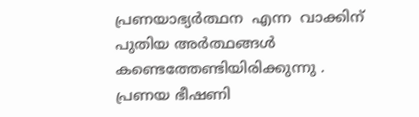പ്രണയാഭ്യർത്ഥന  എന്ന  വാക്കിന്  പുതിയ അർത്ഥങ്ങൾ  കണ്ടെത്തേണ്ടിയിരിക്കുന്നു . പ്രണയ ഭീഷണി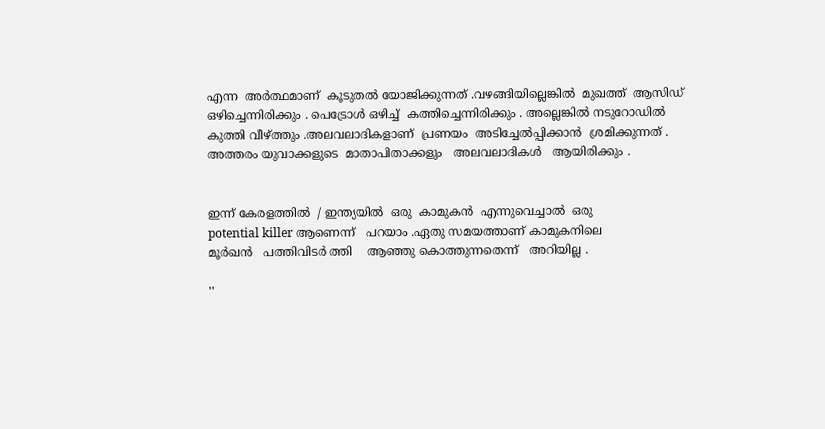എന്ന  അർത്ഥമാണ്  കൂടുതൽ യോജിക്കുന്നത് .വഴങ്ങിയില്ലെങ്കിൽ  മുഖത്ത്  ആസിഡ്
ഒഴിച്ചെന്നിരിക്കും . പെട്രോൾ ഒഴിച്ച്  കത്തിച്ചെന്നിരിക്കും . അല്ലെങ്കിൽ നടുറോഡിൽ  കുത്തി വീഴ്ത്തും .അലവലാദികളാണ്  പ്രണയം  അടിച്ചേൽപ്പിക്കാൻ  ശ്രമിക്കുന്നത് . അത്തരം യുവാക്കളുടെ  മാതാപിതാക്കളും   അലവലാദികൾ   ആയിരിക്കും .


ഇന്ന് കേരളത്തിൽ  / ഇന്ത്യയിൽ  ഒരു  കാമുകൻ  എന്നുവെച്ചാൽ  ഒരു
potential killer ആണെന്ന്   പറയാം .ഏതു സമയത്താണ് കാമുകനിലെ
മൂർഖൻ   പത്തിവിടർ ത്തി    ആഞ്ഞു കൊത്തുന്നതെന്ന്   അറിയില്ല .

''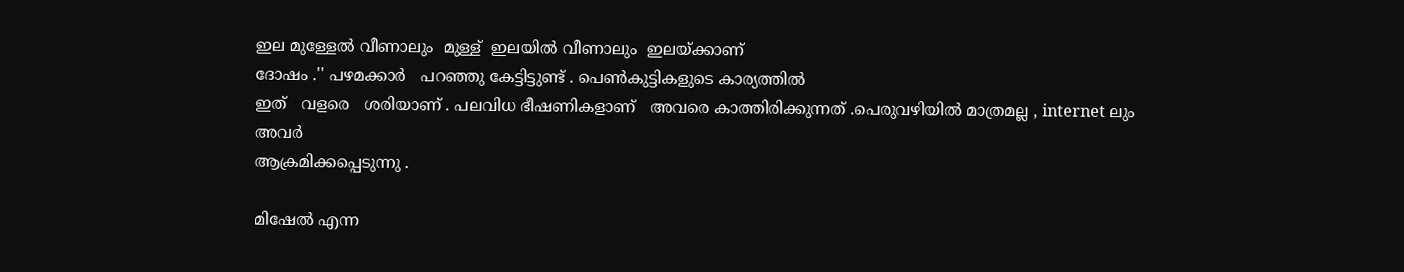ഇല മുള്ളേൽ വീണാലും  മുള്ള്  ഇലയിൽ വീണാലും  ഇലയ്ക്കാണ്
ദോഷം .'' പഴമക്കാർ   പറഞ്ഞു കേട്ടിട്ടുണ്ട് . പെൺകുട്ടികളുടെ കാര്യത്തിൽ
ഇത്   വളരെ   ശരിയാണ് . പലവിധ ഭീഷണികളാണ്   അവരെ കാത്തിരിക്കുന്നത് .പെരുവഴിയിൽ മാത്രമല്ല , internet ലും അവർ
ആക്രമിക്കപ്പെടുന്നു .

മിഷേൽ എന്ന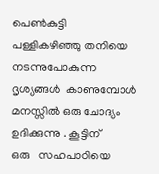പെൺകുട്ടി   പള്ളികഴിഞ്ഞു തനിയെ നടന്നുപോകുന്ന ദൃശ്യങ്ങൾ  കാണുമ്പോൾ  മനസ്സിൽ ഒരു ചോദ്യം  ഉദിക്കുന്നു . കൂട്ടിന്
ഒരു   സഹപാഠിയെ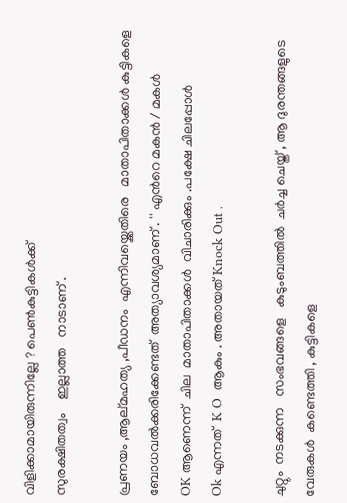വിളിക്കാമായിരുന്നില്ലേ ? പെൺകുട്ടികൾക്ക്
സുരക്ഷിതത്വം    ഇല്ലാത്ത   നാടാണ് .

പ്രണയം ,ആല്മഹത്യ ,പീഡനം  എന്നിവയ്ക്കെതിരെ   മാതാപിതാക്കൾ കുട്ടികളെ ബോധവൽക്കരിക്കേണ്ടത്  അത്യാവശ്യമാണ് . '' എൻറെ മകൻ / മകൾ
OK ആണെന്ന്  ചില  മാതാപിതാക്കൾ  വിചാരിക്കും .പക്ഷേ ചിലപ്പോൾ
Ok എന്നത്  K O  ആകും . അതായത് Knock Out .

ചുറ്റും  നടക്കുന്ന   സംഭവങ്ങളെ   കുടുംബത്തിൽ  ചർച്ച ചെയ്ത് , ആ ദുരന്തങ്ങളുടെ  വേരുകൾ  കണ്ടെത്തി , കുട്ടികളെ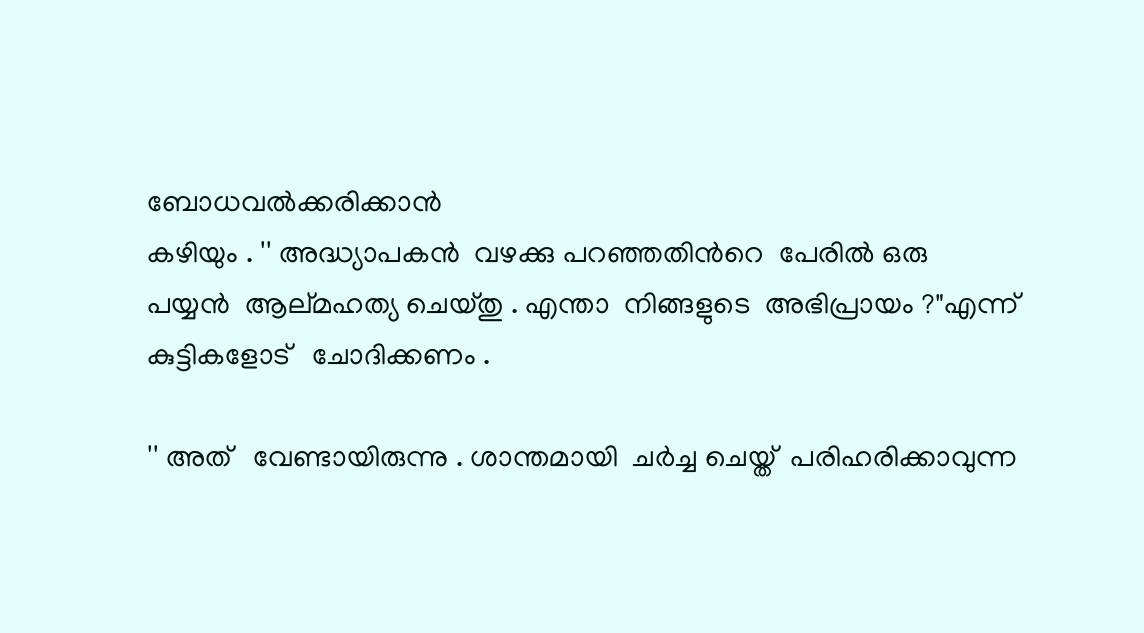ബോധവൽക്കരിക്കാൻ
കഴിയും . '' അദ്ധ്യാപകൻ  വഴക്കു പറഞ്ഞതിൻറെ  പേരിൽ ഒരു
പയ്യൻ  ആല്മഹത്യ ചെയ്തു . എന്താ  നിങ്ങളുടെ  അഭിപ്രായം ?"എന്ന്
കുട്ടികളോട്   ചോദിക്കണം .

'' അത്   വേണ്ടായിരുന്നു . ശാന്തമായി  ചർച്ച ചെയ്ത്  പരിഹരിക്കാവുന്ന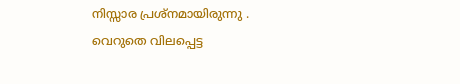നിസ്സാര പ്രശ്നമായിരുന്നു . വെറുതെ വിലപ്പെട്ട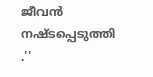ജീവൻ  നഷ്ടപ്പെടുത്തി .''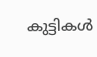കുട്ടികൾ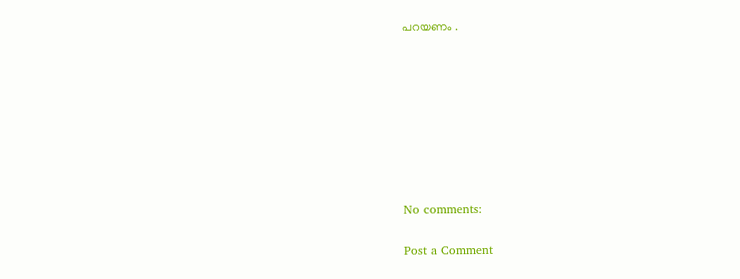പറയണം .








No comments:

Post a Comment